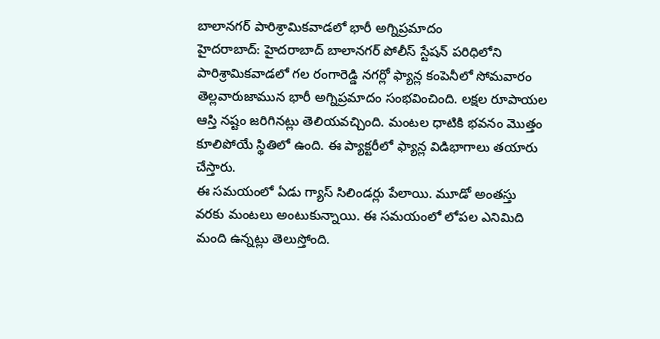బాలానగర్ పారిశ్రామికవాడలో భారీ అగ్నిప్రమాదం
హైదరాబాద్: హైదరాబాద్ బాలానగర్ పోలీస్ స్టేషన్ పరిధిలోని పారిశ్రామికవాడలో గల రంగారెడ్డి నగర్లో ఫ్యాన్ల కంపెనీలో సోమవారం తెల్లవారుజామున భారీ అగ్నిప్రమాదం సంభవించింది. లక్షల రూపాయల ఆస్తి నష్టం జరిగినట్లు తెలియవచ్చింది. మంటల ధాటికి భవనం మొత్తం కూలిపోయే స్థితిలో ఉంది. ఈ ప్యాక్టరీలో ఫ్యాన్ల విడిభాగాలు తయారు చేస్తారు.
ఈ సమయంలో ఏడు గ్యాస్ సిలిండర్లు పేలాయి. మూడో అంతస్తు వరకు మంటలు అంటుకున్నాయి. ఈ సమయంలో లోపల ఎనిమిది మంది ఉన్నట్లు తెలుస్తోంది.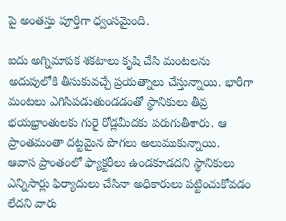పై అంతస్తు పూర్తిగా ధ్వంసమైంది.

ఐదు అగ్నిమాపక శకటాలు కృషి చేసి మంటలను అదుపులోకి తీసుకువచ్చే ప్రయత్నాలు చేస్తున్నాయి. భారీగా మంటలు ఎగిసిపడుతుండడంతో స్థానికులు తీవ్ర భయభ్రాంతులకు గురై రోడ్లమీదకు పరుగుతీశారు. ఆ ప్రాంతమంతా దట్టమైన పొగలు అలుముకున్నాయి.
ఆవాస ప్రాంతంలో ఫ్యాక్టరీలు ఉండకూడదని స్థానికులు ఎన్నిసార్లు ఫిర్యాదులు చేసినా అధికారులు పట్టించుకోవడం లేదని వారు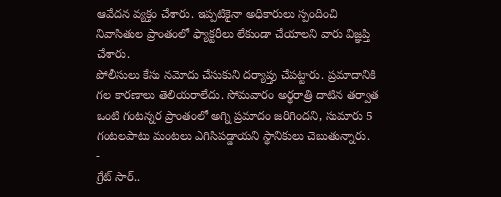ఆవేదన వ్యక్తం చేశారు. ఇప్పటికైనా అధికారులు స్పందించి నివాసితుల ప్రాంతంలో ఫ్యాక్టరీలు లేకుండా చేయాలని వారు విజ్ఞప్తి చేశారు.
పోలీసులు కేసు నమోదు చేసుకుని దర్యాప్తు చేపట్టారు. ప్రమాదానికి గల కారణాలు తెలియరాలేదు. సోమవారం అర్థరాత్రి దాటిన తర్వాత ఒంటి గంటన్నర ప్రాంతంలో అగ్ని ప్రమాదం జరిగిందని, సుమారు 5 గంటలపాటు మంటలు ఎగిసిపడ్డాయని స్థానికులు చెబుతున్నారు.
-
గ్రేట్ సార్..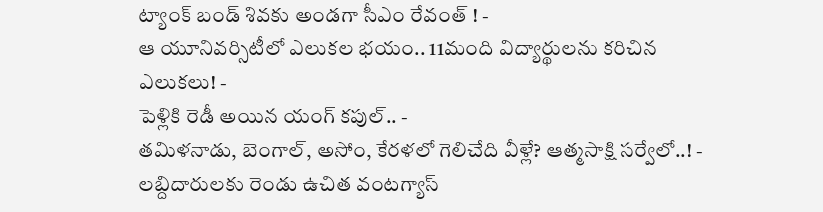ట్యాంక్ బండ్ శివకు అండగా సీఎం రేవంత్ ! -
ఆ యూనివర్సిటీలో ఎలుకల భయం.. 11మంది విద్యార్థులను కరిచిన ఎలుకలు! -
పెళ్లికి రెడీ అయిన యంగ్ కపుల్.. -
తమిళనాడు, బెంగాల్, అసోం, కేరళలో గెలిచేది వీళ్లే? ఆత్మసాక్షి సర్వేలో..! -
లబ్దిదారులకు రెండు ఉచిత వంటగ్యాస్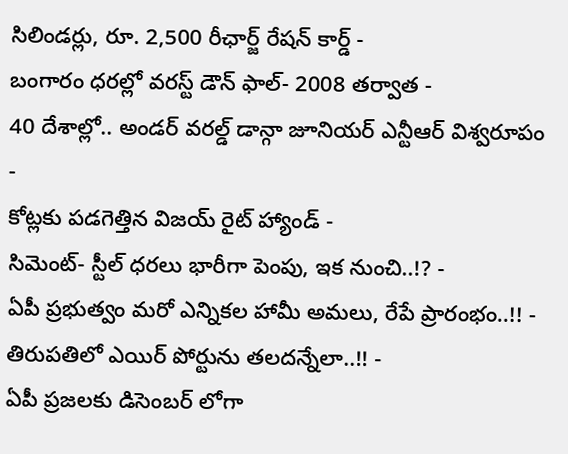సిలిండర్లు, రూ. 2,500 రీఛార్జ్ రేషన్ కార్డ్ -
బంగారం ధరల్లో వరస్ట్ డౌన్ ఫాల్- 2008 తర్వాత -
40 దేశాల్లో.. అండర్ వరల్డ్ డాన్గా జూనియర్ ఎన్టీఆర్ విశ్వరూపం -
కోట్లకు పడగెత్తిన విజయ్ రైట్ హ్యాండ్ -
సిమెంట్- స్టీల్ ధరలు భారీగా పెంపు, ఇక నుంచి..!? -
ఏపీ ప్రభుత్వం మరో ఎన్నికల హామీ అమలు, రేపే ప్రారంభం..!! -
తిరుపతిలో ఎయిర్ పోర్టును తలదన్నేలా..!! -
ఏపీ ప్రజలకు డిసెంబర్ లోగా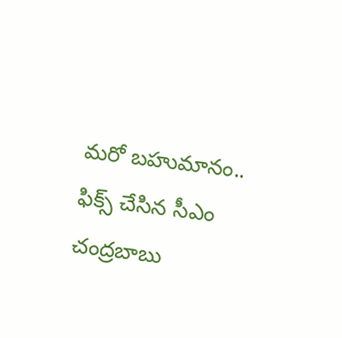మరో బహుమానం.. ఫిక్స్ చేసిన సీఎం చంద్రబాబు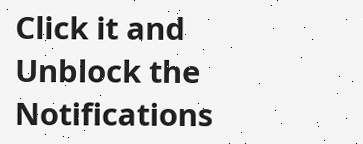Click it and Unblock the Notifications